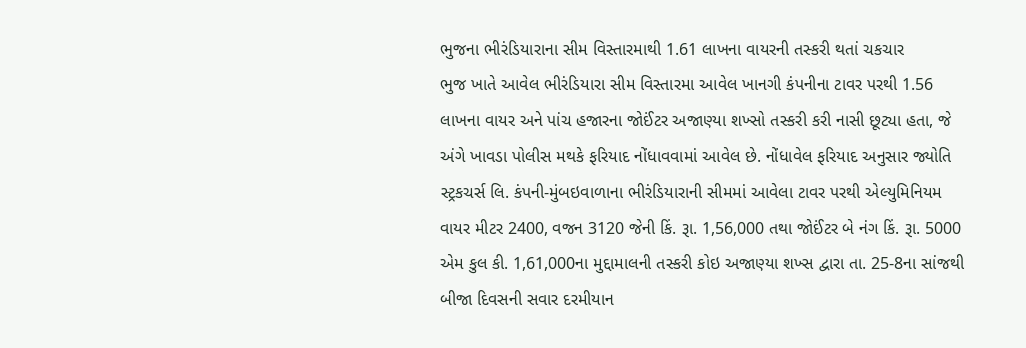ભુજના ભીરંડિયારાના સીમ વિસ્તારમાથી 1.61 લાખના વાયરની તસ્કરી થતાં ચકચાર
ભુજ ખાતે આવેલ ભીરંડિયારા સીમ વિસ્તારમા આવેલ ખાનગી કંપનીના ટાવર પરથી 1.56 લાખના વાયર અને પાંચ હજારના જોઈંટર અજાણ્યા શખ્સો તસ્કરી કરી નાસી છૂટ્યા હતા, જે અંગે ખાવડા પોલીસ મથકે ફરિયાદ નોંધાવવામાં આવેલ છે. નોંધાવેલ ફરિયાદ અનુસાર જ્યોતિ સ્ટ્રકચર્સ લિ. કંપની-મુંબઇવાળાના ભીરંડિયારાની સીમમાં આવેલા ટાવર પરથી એલ્યુમિનિયમ વાયર મીટર 2400, વજન 3120 જેની કિં. રૂા. 1,56,000 તથા જોઈંટર બે નંગ કિં. રૂા. 5000 એમ કુલ કી. 1,61,000ના મુદ્દામાલની તસ્કરી કોઇ અજાણ્યા શખ્સ દ્વારા તા. 25-8ના સાંજથી બીજા દિવસની સવાર દરમીયાન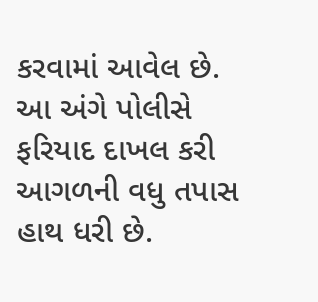કરવામાં આવેલ છે. આ અંગે પોલીસે ફરિયાદ દાખલ કરી આગળની વધુ તપાસ હાથ ધરી છે.